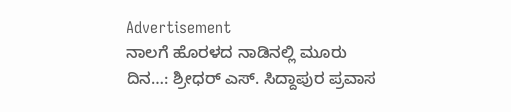Advertisement
ನಾಲಗೆ ಹೊರಳದ ನಾಡಿನಲ್ಲಿ ಮೂರು ದಿನ…: ಶ್ರೀಧರ್‌ ಎಸ್. ಸಿದ್ದಾಪುರ ಪ್ರವಾಸ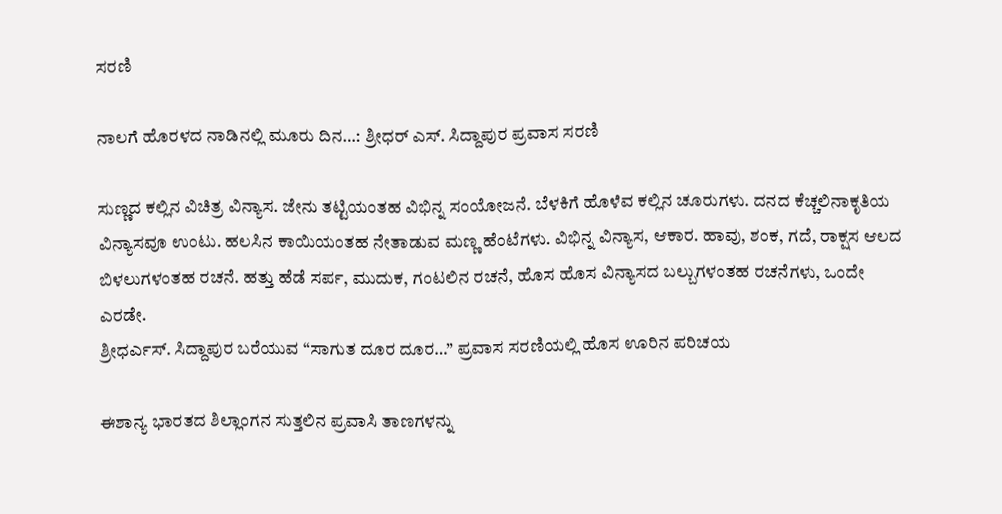ಸರಣಿ

ನಾಲಗೆ ಹೊರಳದ ನಾಡಿನಲ್ಲಿ ಮೂರು ದಿನ…: ಶ್ರೀಧರ್‌ ಎಸ್. ಸಿದ್ದಾಪುರ ಪ್ರವಾಸ ಸರಣಿ

ಸುಣ್ಣದ ಕಲ್ಲಿನ ವಿಚಿತ್ರ ವಿನ್ಯಾಸ. ಜೇನು ತಟ್ಟಿಯಂತಹ ವಿಭಿನ್ನ ಸಂಯೋಜನೆ. ಬೆಳಕಿಗೆ ಹೊಳೆವ ಕಲ್ಲಿನ ಚೂರುಗಳು. ದನದ ಕೆಚ್ಚಲಿನಾಕೃತಿಯ ವಿನ್ಯಾಸವೂ ಉಂಟು. ಹಲಸಿನ ಕಾಯಿಯಂತಹ ನೇತಾಡುವ ಮಣ್ಣ ಹೆಂಟೆಗಳು. ವಿಭಿನ್ನ ವಿನ್ಯಾಸ, ಆಕಾರ. ಹಾವು, ಶಂಕ, ಗದೆ, ರಾಕ್ಷಸ ಆಲದ ಬಿಳಲುಗಳಂತಹ ರಚನೆ. ಹತ್ತು ಹೆಡೆ ಸರ್ಪ, ಮುದುಕ, ಗಂಟಲಿನ ರಚನೆ, ಹೊಸ ಹೊಸ ವಿನ್ಯಾಸದ ಬಲ್ಬುಗಳಂತಹ ರಚನೆಗಳು, ಒಂದೇ ಎರಡೇ.
ಶ್ರೀಧರ್ಎಸ್. ಸಿದ್ದಾಪುರ ಬರೆಯುವ “ಸಾಗುತ ದೂರ ದೂರ…” ಪ್ರವಾಸ ಸರಣಿಯಲ್ಲಿ ಹೊಸ ಊರಿನ ಪರಿಚಯ

ಈಶಾನ್ಯ ಭಾರತದ ಶಿಲ್ಲಾಂಗನ ಸುತ್ತಲಿನ ಪ್ರವಾಸಿ ತಾಣಗಳನ್ನು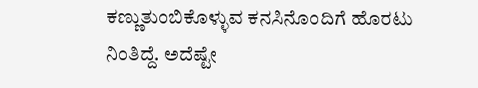ಕಣ್ಣುತುಂಬಿಕೊಳ್ಳುವ ಕನಸಿನೊಂದಿಗೆ ಹೊರಟು ನಿಂತಿದ್ದೆ. ಅದೆಷ್ಟೇ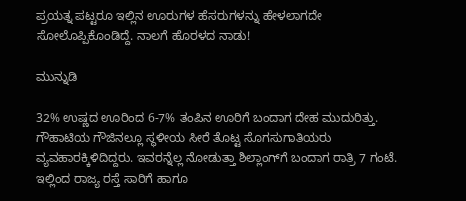ಪ್ರಯತ್ನ ಪಟ್ಟರೂ ಇಲ್ಲಿನ ಊರುಗಳ ಹೆಸರುಗಳನ್ನು ಹೇಳಲಾಗದೇ ಸೋಲೊಪ್ಪಿಕೊಂಡಿದ್ದೆ. ನಾಲಗೆ ಹೊರಳದ ನಾಡು!

ಮುನ್ನುಡಿ

32% ಉಷ್ಣದ ಊರಿಂದ 6-7% ತಂಪಿನ ಊರಿಗೆ ಬಂದಾಗ ದೇಹ ಮುದುರಿತ್ತು. ಗೌಹಾಟಿಯ ಗೌಜಿನಲ್ಲೂ ಸ್ಥಳೀಯ ಸೀರೆ ತೊಟ್ಟ ಸೊಗಸುಗಾತಿಯರು ವ್ಯವಹಾರಕ್ಕಿಳಿದಿದ್ದರು. ಇವರನ್ನೆಲ್ಲ ನೋಡುತ್ತಾ ಶಿಲ್ಲಾಂಗ್‌ಗೆ ಬಂದಾಗ ರಾತ್ರಿ 7 ಗಂಟೆ. ಇಲ್ಲಿಂದ ರಾಜ್ಯ ರಸ್ತೆ ಸಾರಿಗೆ ಹಾಗೂ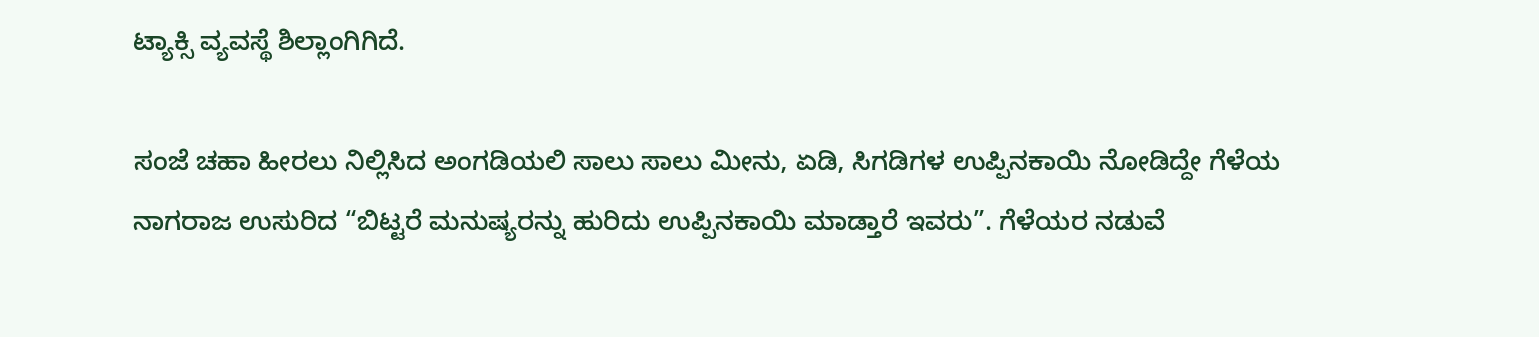ಟ್ಯಾಕ್ಸಿ ವ್ಯವಸ್ಥೆ ಶಿಲ್ಲಾಂಗಿಗಿದೆ.

ಸಂಜೆ ಚಹಾ ಹೀರಲು ನಿಲ್ಲಿಸಿದ ಅಂಗಡಿಯಲಿ ಸಾಲು ಸಾಲು ಮೀನು, ಏಡಿ, ಸಿಗಡಿಗಳ ಉಪ್ಪಿನಕಾಯಿ ನೋಡಿದ್ದೇ ಗೆಳೆಯ ನಾಗರಾಜ ಉಸುರಿದ “ಬಿಟ್ಟರೆ ಮನುಷ್ಯರನ್ನು ಹುರಿದು ಉಪ್ಪಿನಕಾಯಿ ಮಾಡ್ತಾರೆ ಇವರು”. ಗೆಳೆಯರ ನಡುವೆ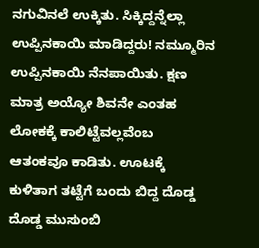ನಗುವಿನಲೆ ಉಕ್ಕಿತು. ಸಿಕ್ಕಿದ್ದನ್ನೆಲ್ಲಾ ಉಪ್ಪಿನಕಾಯಿ ಮಾಡಿದ್ದರು! ನಮ್ಮೂರಿನ ಉಪ್ಪಿನಕಾಯಿ ನೆನಪಾಯಿತು. ಕ್ಷಣ ಮಾತ್ರ ಅಯ್ಯೋ ಶಿವನೇ ಎಂತಹ ಲೋಕಕ್ಕೆ ಕಾಲಿಟ್ಟೆವಲ್ಲವೆಂಬ ಆತಂಕವೂ ಕಾಡಿತು. ಊಟಕ್ಕೆ ಕುಳಿತಾಗ ತಟ್ಟೆಗೆ ಬಂದು ಬಿದ್ದ ದೊಡ್ಡ ದೊಡ್ಡ ಮುಸುಂಬಿ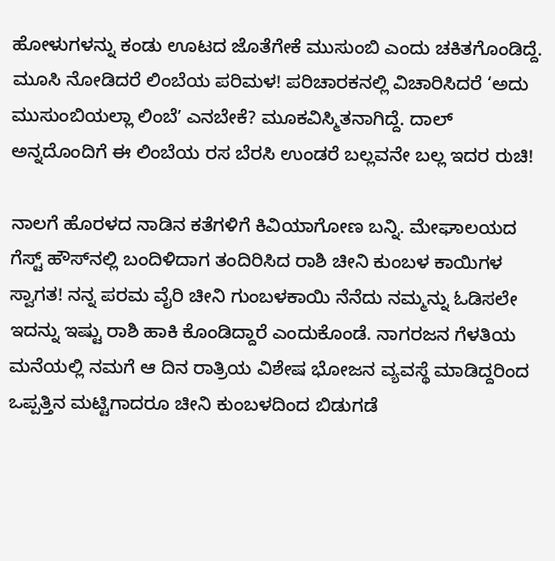ಹೋಳುಗಳನ್ನು ಕಂಡು ಊಟದ ಜೊತೆಗೇಕೆ ಮುಸುಂಬಿ ಎಂದು ಚಕಿತಗೊಂಡಿದ್ದೆ. ಮೂಸಿ ನೋಡಿದರೆ ಲಿಂಬೆಯ ಪರಿಮಳ! ಪರಿಚಾರಕನಲ್ಲಿ ವಿಚಾರಿಸಿದರೆ ‘ಅದು ಮುಸುಂಬಿಯಲ್ಲಾ ಲಿಂಬೆʼ ಎನಬೇಕೆ? ಮೂಕವಿಸ್ಮಿತನಾಗಿದ್ದೆ. ದಾಲ್‌ ಅನ್ನದೊಂದಿಗೆ ಈ ಲಿಂಬೆಯ ರಸ ಬೆರಸಿ ಉಂಡರೆ ಬಲ್ಲವನೇ ಬಲ್ಲ ಇದರ ರುಚಿ!

ನಾಲಗೆ ಹೊರಳದ ನಾಡಿನ ಕತೆಗಳಿಗೆ ಕಿವಿಯಾಗೋಣ ಬನ್ನಿ. ಮೇಘಾಲಯದ ಗೆಸ್ಟ್ ಹೌಸ್‌ನಲ್ಲಿ ಬಂದಿಳಿದಾಗ ತಂದಿರಿಸಿದ ರಾಶಿ ಚೀನಿ ಕುಂಬಳ ಕಾಯಿಗಳ ಸ್ವಾಗತ! ನನ್ನ ಪರಮ ವೈರಿ ಚೀನಿ ಗುಂಬಳಕಾಯಿ ನೆನೆದು ನಮ್ಮನ್ನು ಓಡಿಸಲೇ ಇದನ್ನು ಇಷ್ಟು ರಾಶಿ ಹಾಕಿ ಕೊಂಡಿದ್ದಾರೆ ಎಂದುಕೊಂಡೆ. ನಾಗರಜನ ಗೆಳತಿಯ ಮನೆಯಲ್ಲಿ ನಮಗೆ ಆ ದಿನ ರಾತ್ರಿಯ ವಿಶೇಷ ಭೋಜನ ವ್ಯವಸ್ಥೆ ಮಾಡಿದ್ದರಿಂದ ಒಪ್ಪತ್ತಿನ ಮಟ್ಟಿಗಾದರೂ ಚೀನಿ ಕುಂಬಳದಿಂದ ಬಿಡುಗಡೆ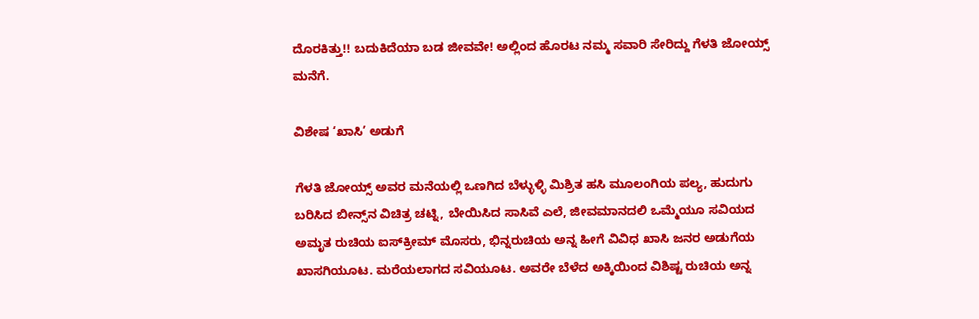ದೊರಕಿತ್ತು!! ಬದುಕಿದೆಯಾ ಬಡ ಜೀವವೇ! ಅಲ್ಲಿಂದ ಹೊರಟ ನಮ್ಮ ಸವಾರಿ ಸೇರಿದ್ದು ಗೆಳತಿ ಜೋಯ್ಸ್‌ ಮನೆಗೆ.

ವಿಶೇಷ ‘ಖಾಸಿ’ ಅಡುಗೆ

ಗೆಳತಿ ಜೋಯ್ಸ್ ಅವರ ಮನೆಯಲ್ಲಿ ಒಣಗಿದ ಬೆಳ್ಳುಳ್ಳಿ ಮಿಶ್ರಿತ ಹಸಿ ಮೂಲಂಗಿಯ ಪಲ್ಯ, ಹುದುಗು ಬರಿಸಿದ ಬೀನ್ಸ್‌ನ ವಿಚಿತ್ರ ಚಟ್ನಿ, ಬೇಯಿಸಿದ ಸಾಸಿವೆ ಎಲೆ, ಜೀವಮಾನದಲಿ ಒಮ್ಮೆಯೂ ಸವಿಯದ ಅಮೃತ ರುಚಿಯ ಐಸ್‌ಕ್ರೀಮ್ ಮೊಸರು, ಭಿನ್ನರುಚಿಯ ಅನ್ನ ಹೀಗೆ ವಿವಿಧ ಖಾಸಿ ಜನರ ಅಡುಗೆಯ ಖಾಸಗಿಯೂಟ. ಮರೆಯಲಾಗದ ಸವಿಯೂಟ. ಅವರೇ ಬೆಳೆದ ಅಕ್ಕಿಯಿಂದ ವಿಶಿಷ್ಟ ರುಚಿಯ ಅನ್ನ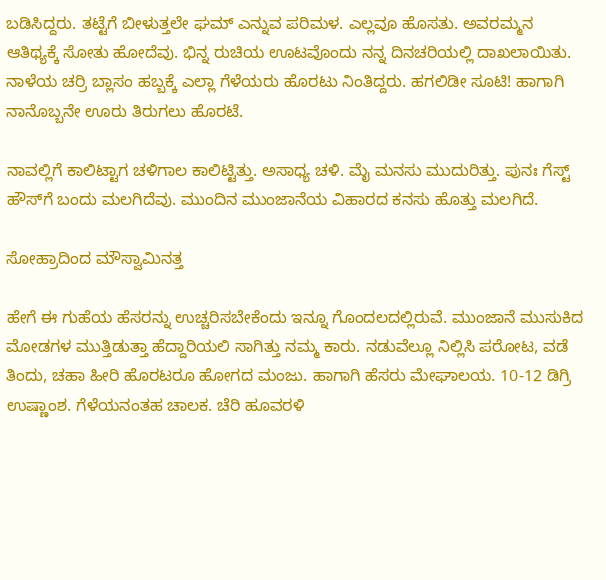ಬಡಿಸಿದ್ದರು. ತಟ್ಟೆಗೆ ಬೀಳುತ್ತಲೇ ಘಮ್‌ ಎನ್ನುವ ಪರಿಮಳ. ಎಲ್ಲವೂ ಹೊಸತು. ಅವರಮ್ಮನ ಆತಿಥ್ಯಕ್ಕೆ ಸೋತು ಹೋದೆವು. ಭಿನ್ನ ರುಚಿಯ ಊಟವೊಂದು ನನ್ನ ದಿನಚರಿಯಲ್ಲಿ ದಾಖಲಾಯಿತು. ನಾಳೆಯ ಚರ‍್ರಿ ಬ್ಲಾಸಂ ಹಬ್ಬಕ್ಕೆ ಎಲ್ಲಾ ಗೆಳೆಯರು ಹೊರಟು ನಿಂತಿದ್ದರು. ಹಗಲಿಡೀ ಸೂಟಿ! ಹಾಗಾಗಿ ನಾನೊಬ್ಬನೇ ಊರು ತಿರುಗಲು ಹೊರಟೆ.

ನಾವಲ್ಲಿಗೆ ಕಾಲಿಟ್ಟಾಗ ಚಳಿಗಾಲ ಕಾಲಿಟ್ಟಿತ್ತು. ಅಸಾಧ್ಯ ಚಳಿ. ಮೈ ಮನಸು ಮುದುರಿತ್ತು. ಪುನಃ ಗೆಸ್ಟ್‌ ಹೌಸ್‌ಗೆ ಬಂದು ಮಲಗಿದೆವು. ಮುಂದಿನ ಮುಂಜಾನೆಯ ವಿಹಾರದ ಕನಸು ಹೊತ್ತು ಮಲಗಿದೆ.

ಸೋಹ್ರಾದಿಂದ ಮೌಸ್ವಾಮಿನತ್ತ

ಹೇಗೆ ಈ ಗುಹೆಯ ಹೆಸರನ್ನು ಉಚ್ಚರಿಸಬೇಕೆಂದು ಇನ್ನೂ ಗೊಂದಲದಲ್ಲಿರುವೆ. ಮುಂಜಾನೆ ಮುಸುಕಿದ ಮೋಡಗಳ ಮುತ್ತಿಡುತ್ತಾ ಹೆದ್ದಾರಿಯಲಿ ಸಾಗಿತ್ತು ನಮ್ಮ ಕಾರು. ನಡುವೆಲ್ಲೂ ನಿಲ್ಲಿಸಿ ಪರೋಟ, ವಡೆ ತಿಂದು, ಚಹಾ ಹೀರಿ ಹೊರಟರೂ ಹೋಗದ ಮಂಜು. ಹಾಗಾಗಿ ಹೆಸರು ಮೇಘಾಲಯ. 10-12 ಡಿಗ್ರಿ ಉಷ್ಣಾಂಶ. ಗೆಳೆಯನಂತಹ ಚಾಲಕ. ಚೆರಿ ಹೂವರಳಿ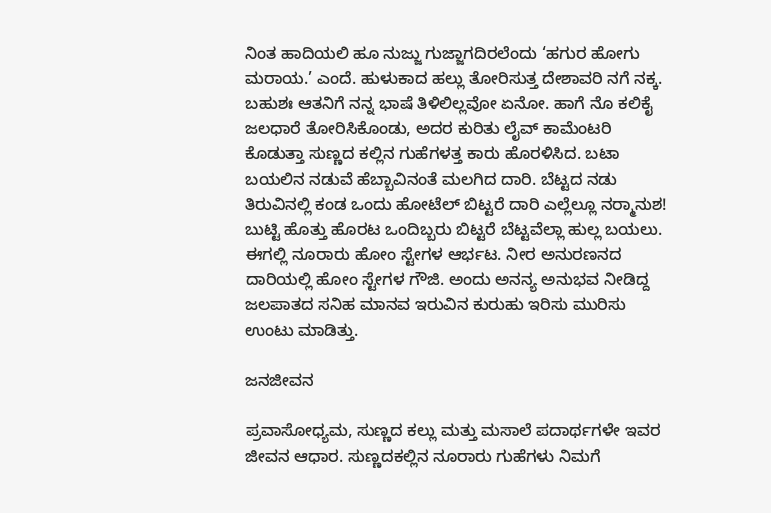ನಿಂತ ಹಾದಿಯಲಿ ಹೂ ನುಜ್ಜು ಗುಜ್ಜಾಗದಿರಲೆಂದು ‘ಹಗುರ ಹೋಗು ಮರಾಯ.’ ಎಂದೆ. ಹುಳುಕಾದ ಹಲ್ಲು ತೋರಿಸುತ್ತ ದೇಶಾವರಿ ನಗೆ ನಕ್ಕ. ಬಹುಶಃ ಆತನಿಗೆ ನನ್ನ ಭಾಷೆ ತಿಳಿಲಿಲ್ಲವೋ ಏನೋ. ಹಾಗೆ ನೊ ಕಲಿಕೈ ಜಲಧಾರೆ ತೋರಿಸಿಕೊಂಡು, ಅದರ ಕುರಿತು ಲೈವ್ ಕಾಮೆಂಟರಿ ಕೊಡುತ್ತಾ ಸುಣ್ಣದ ಕಲ್ಲಿನ ಗುಹೆಗಳತ್ತ ಕಾರು ಹೊರಳಿಸಿದ. ಬಟಾ ಬಯಲಿನ ನಡುವೆ ಹೆಬ್ಬಾವಿನಂತೆ ಮಲಗಿದ ದಾರಿ. ಬೆಟ್ಟದ ನಡು ತಿರುವಿನಲ್ಲಿ ಕಂಡ ಒಂದು ಹೋಟೆಲ್‌ ಬಿಟ್ಟರೆ ದಾರಿ ಎಲ್ಲೆಲ್ಲೂ ನರ‍್ಮಾನುಶ! ಬುಟ್ಟಿ ಹೊತ್ತು ಹೊರಟ ಒಂದಿಬ್ಬರು ಬಿಟ್ಟರೆ ಬೆಟ್ಟವೆಲ್ಲಾ ಹುಲ್ಲ ಬಯಲು. ಈಗಲ್ಲಿ ನೂರಾರು ಹೋಂ ಸ್ಟೇಗಳ ಆರ್ಭಟ. ನೀರ ಅನುರಣನದ ದಾರಿಯಲ್ಲಿ ಹೋಂ ಸ್ಟೇಗಳ ಗೌಜಿ. ಅಂದು ಅನನ್ಯ ಅನುಭವ ನೀಡಿದ್ದ ಜಲಪಾತದ ಸನಿಹ ಮಾನವ ಇರುವಿನ ಕುರುಹು ಇರಿಸು ಮುರಿಸು ಉಂಟು ಮಾಡಿತ್ತು.

ಜನಜೀವನ

ಪ್ರವಾಸೋಧ್ಯಮ, ಸುಣ್ಣದ ಕಲ್ಲು ಮತ್ತು ಮಸಾಲೆ ಪದಾರ್ಥಗಳೇ ಇವರ ಜೀವನ ಆಧಾರ. ಸುಣ್ಣದಕಲ್ಲಿನ ನೂರಾರು ಗುಹೆಗಳು ನಿಮಗೆ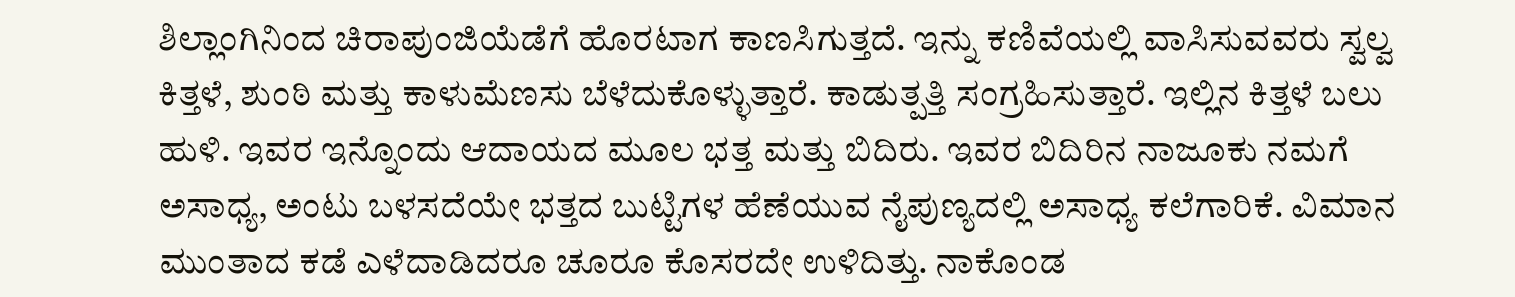ಶಿಲ್ಲಾಂಗಿನಿಂದ ಚಿರಾಪುಂಜಿಯೆಡೆಗೆ ಹೊರಟಾಗ ಕಾಣಸಿಗುತ್ತದೆ. ಇನ್ನು ಕಣಿವೆಯಲ್ಲಿ ವಾಸಿಸುವವರು ಸ್ವಲ್ವ ಕಿತ್ತಳೆ, ಶುಂಠಿ ಮತ್ತು ಕಾಳುಮೆಣಸು ಬೆಳೆದುಕೊಳ್ಳುತ್ತಾರೆ. ಕಾಡುತ್ಪತ್ತಿ ಸಂಗ್ರಹಿಸುತ್ತಾರೆ. ಇಲ್ಲಿನ ಕಿತ್ತಳೆ ಬಲು ಹುಳಿ. ಇವರ ಇನ್ನೊಂದು ಆದಾಯದ ಮೂಲ ಭತ್ತ ಮತ್ತು ಬಿದಿರು. ಇವರ ಬಿದಿರಿನ ನಾಜೂಕು ನಮಗೆ ಅಸಾಧ್ಯ, ಅಂಟು ಬಳಸದೆಯೇ ಭತ್ತದ ಬುಟ್ಟಿಗಳ ಹೆಣೆಯುವ ನೈಪುಣ್ಯದಲ್ಲಿ ಅಸಾಧ್ಯ ಕಲೆಗಾರಿಕೆ. ವಿಮಾನ ಮುಂತಾದ ಕಡೆ ಎಳೆದಾಡಿದರೂ ಚೂರೂ ಕೊಸರದೇ ಉಳಿದಿತ್ತು. ನಾಕೊಂಡ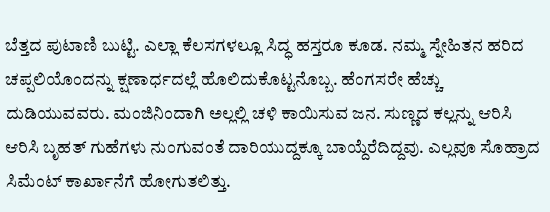ಬೆತ್ತದ ಪುಟಾಣಿ ಬುಟ್ಟಿ. ಎಲ್ಲಾ ಕೆಲಸಗಳಲ್ಲೂ ಸಿದ್ಧ ಹಸ್ತರೂ ಕೂಡ. ನಮ್ಮ ಸ್ನೇಹಿತನ ಹರಿದ ಚಪ್ಪಲಿಯೊಂದನ್ನು ಕ್ಷಣಾರ್ಧದಲ್ಲೆ ಹೊಲಿದುಕೊಟ್ಟನೊಬ್ಬ. ಹೆಂಗಸರೇ ಹೆಚ್ಚು ದುಡಿಯುವವರು. ಮಂಜಿನಿಂದಾಗಿ ಅಲ್ಲಲ್ಲಿ ಚಳಿ ಕಾಯಿಸುವ ಜನ. ಸುಣ್ಣದ ಕಲ್ಲನ್ನು ಆರಿಸಿ ಆರಿಸಿ ಬೃಹತ್ ಗುಹೆಗಳು ನುಂಗುವಂತೆ ದಾರಿಯುದ್ದಕ್ಕೂ ಬಾಯ್ದೆರೆದಿದ್ದವು. ಎಲ್ಲವೂ ಸೊಹ್ರಾದ ಸಿಮೆಂಟ್ ಕಾರ್ಖಾನೆಗೆ ಹೋಗುತಲಿತ್ತು.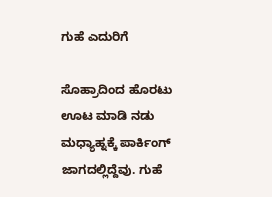ಗುಹೆ ಎದುರಿಗೆ

ಸೊಹ್ರಾದಿಂದ ಹೊರಟು ಊಟ ಮಾಡಿ ನಡು ಮಧ್ಯಾಹ್ನಕ್ಕೆ ಪಾರ್ಕಿಂಗ್‌ ಜಾಗದಲ್ಲಿದ್ದೆವು. ಗುಹೆ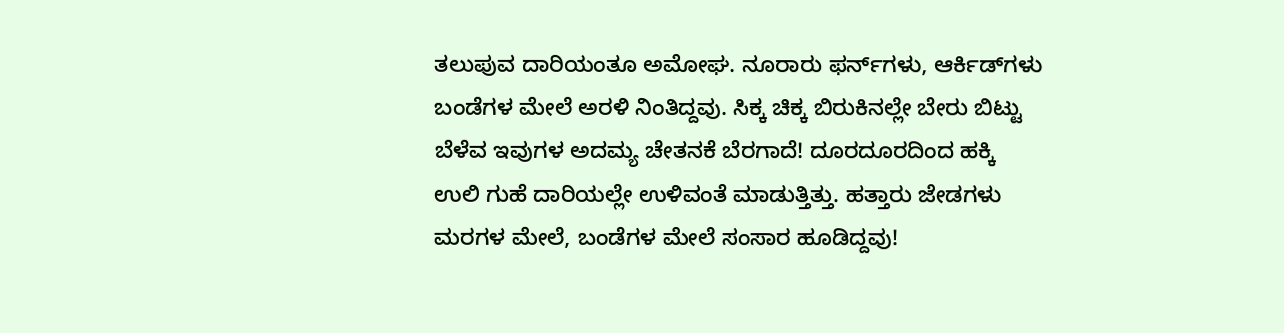ತಲುಪುವ ದಾರಿಯಂತೂ ಅಮೋಘ. ನೂರಾರು ಫರ್ನ್‌ಗಳು, ಆರ್ಕಿಡ್‌ಗಳು ಬಂಡೆಗಳ ಮೇಲೆ ಅರಳಿ ನಿಂತಿದ್ದವು. ಸಿಕ್ಕ ಚಿಕ್ಕ ಬಿರುಕಿನಲ್ಲೇ ಬೇರು ಬಿಟ್ಟು ಬೆಳೆವ ಇವುಗಳ ಅದಮ್ಯ ಚೇತನಕೆ ಬೆರಗಾದೆ! ದೂರದೂರದಿಂದ ಹಕ್ಕಿ ಉಲಿ ಗುಹೆ ದಾರಿಯಲ್ಲೇ ಉಳಿವಂತೆ ಮಾಡುತ್ತಿತ್ತು. ಹತ್ತಾರು ಜೇಡಗಳು ಮರಗಳ ಮೇಲೆ, ಬಂಡೆಗಳ ಮೇಲೆ ಸಂಸಾರ ಹೂಡಿದ್ದವು!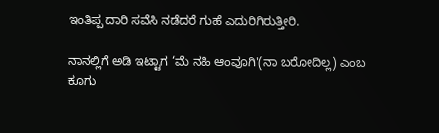ಇಂತಿಪ್ಪ ದಾರಿ ಸವೆಸಿ ನಡೆದರೆ ಗುಹೆ ಎದುರಿಗಿರುತ್ತೀರಿ.

ನಾನಲ್ಲಿಗೆ ಅಡಿ ಇಟ್ಟಾಗ ‘ಮೆ ನಹಿ ಆಂವೂಗಿ'(ನಾ ಬರೋದಿಲ್ಲ) ಎಂಬ ಕೂಗು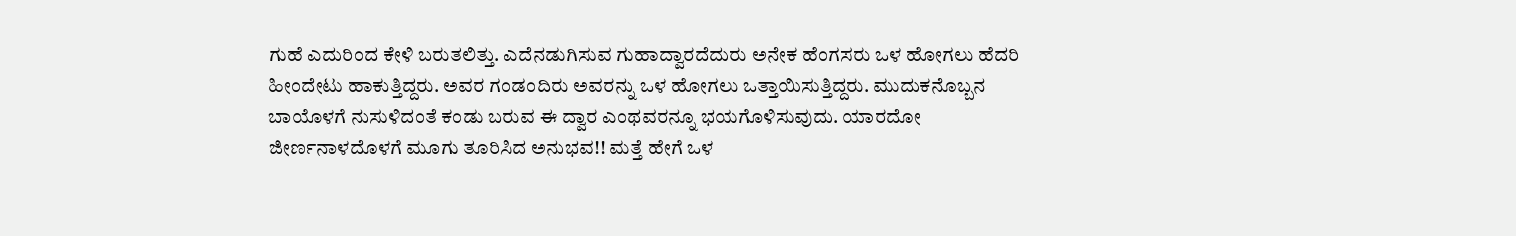ಗುಹೆ ಎದುರಿಂದ ಕೇಳಿ ಬರುತಲಿತ್ತು. ಎದೆನಡುಗಿಸುವ ಗುಹಾದ್ವಾರದೆದುರು ಅನೇಕ ಹೆಂಗಸರು ಒಳ ಹೋಗಲು ಹೆದರಿ ಹೀಂದೇಟು ಹಾಕುತ್ತಿದ್ದರು. ಅವರ ಗಂಡಂದಿರು ಅವರನ್ನು ಒಳ ಹೋಗಲು ಒತ್ತಾಯಿಸುತ್ತಿದ್ದರು. ಮುದುಕನೊಬ್ಬನ ಬಾಯೊಳಗೆ ನುಸುಳಿದಂತೆ ಕಂಡು ಬರುವ ಈ ದ್ವಾರ ಎಂಥವರನ್ನೂ ಭಯಗೊಳಿಸುವುದು. ಯಾರದೋ ಜೀರ್ಣನಾಳದೊಳಗೆ ಮೂಗು ತೂರಿಸಿದ ಅನುಭವ!! ಮತ್ತೆ ಹೇಗೆ ಒಳ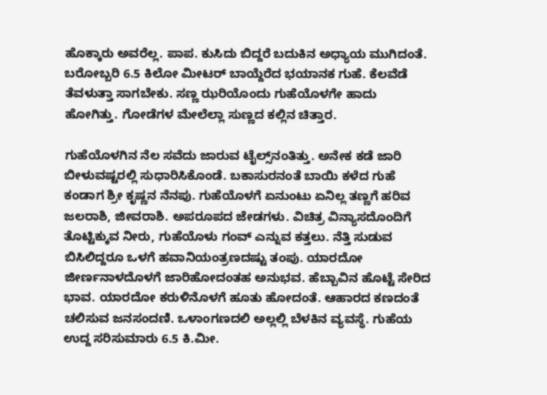ಹೊಕ್ಕಾರು ಅವರೆಲ್ಲ. ಪಾಪ. ಕುಸಿದು ಬಿದ್ದರೆ ಬದುಕಿನ ಅಧ್ಯಾಯ ಮುಗಿದಂತೆ. ಬರೋಬ್ಬರಿ 6.5 ಕಿಲೋ ಮೀಟರ್ ಬಾಯ್ದೆರೆದ ಭಯಾನಕ ಗುಹೆ. ಕೆಲವೆಡೆ ತೆವಳುತ್ತಾ ಸಾಗಬೇಕು. ಸಣ್ಣ ಝರಿಯೊಂದು ಗುಹೆಯೊಳಗೇ ಹಾದು ಹೋಗಿತ್ತು. ಗೋಡೆಗಳ ಮೇಲೆಲ್ಲಾ ಸುಣ್ಣದ ಕಲ್ಲಿನ ಚಿತ್ತಾರ.

ಗುಹೆಯೊಳಗಿನ ನೆಲ ಸವೆದು ಜಾರುವ ಟೈಲ್ಸ್‌ನಂತಿತ್ತು. ಅನೇಕ ಕಡೆ ಜಾರಿ ಬೀಳುವಷ್ಟರಲ್ಲಿ ಸುಧಾರಿಸಿಕೊಂಡೆ. ಬಕಾಸುರನಂತೆ ಬಾಯಿ ಕಳೆದ ಗುಹೆ ಕಂಡಾಗ ಶ್ರೀ ಕೃಷ್ಣನ ನೆನಪು. ಗುಹೆಯೊಳಗೆ ಏನುಂಟು ಏನಿಲ್ಲ ತಣ್ಣಗೆ ಹರಿವ ಜಲರಾಶಿ, ಜೀವರಾಶಿ. ಅಪರೂಪದ ಜೇಡಗಳು. ವಿಚಿತ್ರ ವಿನ್ಯಾಸದೊಂದಿಗೆ ತೊಟ್ಟಿಕ್ಕುವ ನೀರು, ಗುಹೆಯೊಳು ಗಂವ್ ಎನ್ನುವ ಕತ್ತಲು. ನೆತ್ತಿ ಸುಡುವ ಬಿಸಿಲಿದ್ದರೂ ಒಳಗೆ ಹವಾನಿಯಂತ್ರಣದಷ್ಟು ತಂಪು. ಯಾರದೋ ಜೀರ್ಣನಾಳದೊಳಗೆ ಜಾರಿಹೋದಂತಹ ಅನುಭವ. ಹೆಬ್ಬಾವಿನ ಹೊಟ್ಟೆ ಸೇರಿದ ಭಾವ. ಯಾರದೋ ಕರುಳಿನೊಳಗೆ ಹೂತು ಹೋದಂತೆ. ಆಹಾರದ ಕಣದಂತೆ ಚಲಿಸುವ ಜನಸಂದಣಿ. ಒಳಾಂಗಣದಲಿ ಅಲ್ಲಲ್ಲಿ ಬೆಳಕಿನ ವ್ಯವಸ್ಥೆ. ಗುಹೆಯ ಉದ್ದ ಸರಿಸುಮಾರು 6.5 ಕಿ.ಮೀ.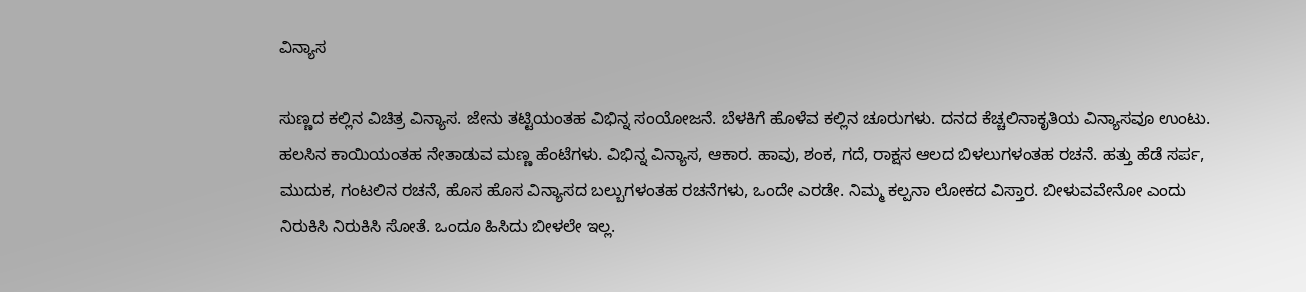ವಿನ್ಯಾಸ

ಸುಣ್ಣದ ಕಲ್ಲಿನ ವಿಚಿತ್ರ ವಿನ್ಯಾಸ. ಜೇನು ತಟ್ಟಿಯಂತಹ ವಿಭಿನ್ನ ಸಂಯೋಜನೆ. ಬೆಳಕಿಗೆ ಹೊಳೆವ ಕಲ್ಲಿನ ಚೂರುಗಳು. ದನದ ಕೆಚ್ಚಲಿನಾಕೃತಿಯ ವಿನ್ಯಾಸವೂ ಉಂಟು. ಹಲಸಿನ ಕಾಯಿಯಂತಹ ನೇತಾಡುವ ಮಣ್ಣ ಹೆಂಟೆಗಳು. ವಿಭಿನ್ನ ವಿನ್ಯಾಸ, ಆಕಾರ. ಹಾವು, ಶಂಕ, ಗದೆ, ರಾಕ್ಷಸ ಆಲದ ಬಿಳಲುಗಳಂತಹ ರಚನೆ. ಹತ್ತು ಹೆಡೆ ಸರ್ಪ, ಮುದುಕ, ಗಂಟಲಿನ ರಚನೆ, ಹೊಸ ಹೊಸ ವಿನ್ಯಾಸದ ಬಲ್ಬುಗಳಂತಹ ರಚನೆಗಳು, ಒಂದೇ ಎರಡೇ. ನಿಮ್ಮ ಕಲ್ಪನಾ ಲೋಕದ ವಿಸ್ತಾರ. ಬೀಳುವವೇನೋ ಎಂದು ನಿರುಕಿಸಿ ನಿರುಕಿಸಿ ಸೋತೆ. ಒಂದೂ ಹಿಸಿದು ಬೀಳಲೇ ಇಲ್ಲ.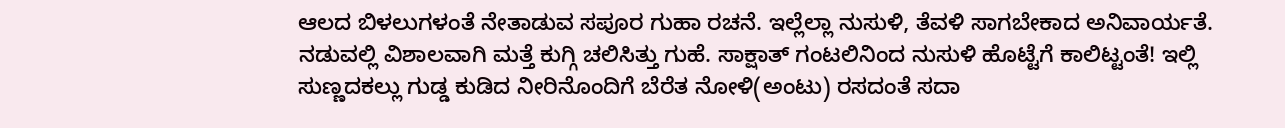ಆಲದ ಬಿಳಲುಗಳಂತೆ ನೇತಾಡುವ ಸಪೂರ ಗುಹಾ ರಚನೆ. ಇಲ್ಲೆಲ್ಲಾ ನುಸುಳಿ, ತೆವಳಿ ಸಾಗಬೇಕಾದ ಅನಿವಾರ್ಯತೆ. ನಡುವಲ್ಲಿ ವಿಶಾಲವಾಗಿ ಮತ್ತೆ ಕುಗ್ಗಿ ಚಲಿಸಿತ್ತು ಗುಹೆ. ಸಾಕ್ಷಾತ್‌ ಗಂಟಲಿನಿಂದ ನುಸುಳಿ ಹೊಟ್ಟೆಗೆ ಕಾಲಿಟ್ಟಂತೆ! ಇಲ್ಲಿ ಸುಣ್ಣದಕಲ್ಲು ಗುಡ್ಡ ಕುಡಿದ ನೀರಿನೊಂದಿಗೆ ಬೆರೆತ ನೋಳಿ(ಅಂಟು) ರಸದಂತೆ ಸದಾ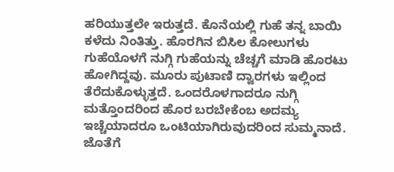ಹರಿಯುತ್ತಲೇ ಇರುತ್ತದೆ. ಕೊನೆಯಲ್ಲಿ ಗುಹೆ ತನ್ನ ಬಾಯಿ ಕಳೆದು ನಿಂತಿತ್ತು. ಹೊರಗಿನ ಬಿಸಿಲ ಕೋಲುಗಳು ಗುಹೆಯೊಳಗೆ ನುಗ್ಗಿ ಗುಹೆಯನ್ನು ಚೆಚ್ಚಗೆ ಮಾಡಿ ಹೊರಟು ಹೋಗಿದ್ದವು. ಮೂರು ಪುಟಾಣಿ ದ್ವಾರಗಳು ಇಲ್ಲಿಂದ ತೆರೆದುಕೊಳ್ಳುತ್ತದೆ. ಒಂದರೊಳಗಾದರೂ ನುಗ್ಗಿ ಮತ್ತೊಂದರಿಂದ ಹೊರ ಬರಬೇಕೆಂಬ ಅದಮ್ಯ ಇಚ್ಚೆಯಾದರೂ ಒಂಟಿಯಾಗಿರುವುದರಿಂದ ಸುಮ್ಮನಾದೆ. ಜೊತೆಗೆ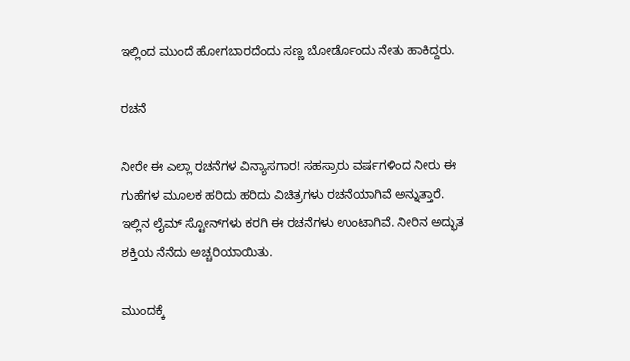ಇಲ್ಲಿಂದ ಮುಂದೆ ಹೋಗಬಾರದೆಂದು ಸಣ್ಣ ಬೋರ್ಡೊಂದು ನೇತು ಹಾಕಿದ್ದರು.

ರಚನೆ

ನೀರೇ ಈ ಎಲ್ಲಾ ರಚನೆಗಳ ವಿನ್ಯಾಸಗಾರ! ಸಹಸ್ರಾರು ವರ್ಷಗಳಿಂದ ನೀರು ಈ ಗುಹೆಗಳ ಮೂಲಕ ಹರಿದು ಹರಿದು ವಿಚಿತ್ರಗಳು ರಚನೆಯಾಗಿವೆ ಅನ್ನುತ್ತಾರೆ. ಇಲ್ಲಿನ ಲೈಮ್‌ ಸ್ಟೋನ್‌ಗಳು ಕರಗಿ ಈ ರಚನೆಗಳು ಉಂಟಾಗಿವೆ. ನೀರಿನ ಅದ್ಭುತ ಶಕ್ತಿಯ ನೆನೆದು ಅಚ್ಚರಿಯಾಯಿತು.

ಮುಂದಕ್ಕೆ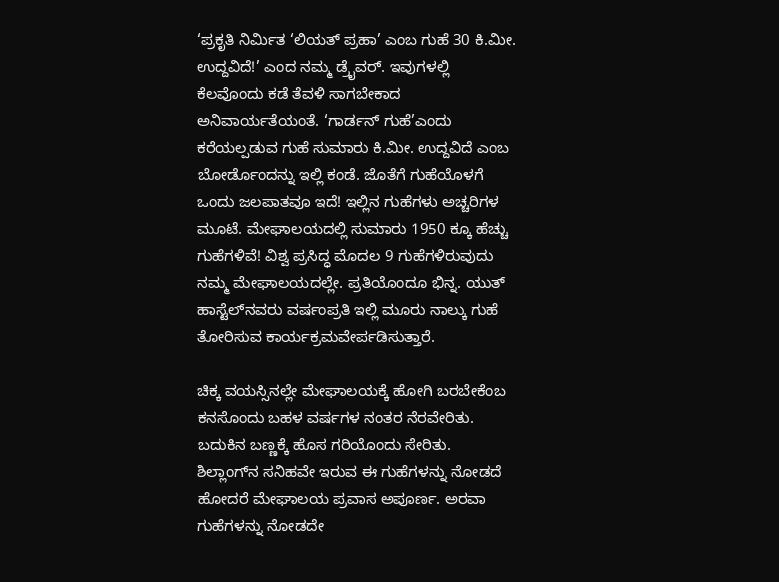‘ಪ್ರಕೃತಿ ನಿರ್ಮಿತ ‘ಲಿಯತ್ ಪ್ರಹಾ’ ಎಂಬ ಗುಹೆ 30 ಕಿ.ಮೀ. ಉದ್ದವಿದೆ!’ ಎಂದ ನಮ್ಮ ಡ್ರೈವರ್. ಇವುಗಳಲ್ಲಿ ಕೆಲವೊಂದು ಕಡೆ ತೆವಳಿ ಸಾಗಬೇಕಾದ ಅನಿವಾರ್ಯತೆಯಂತೆ. ‘ಗಾರ್ಡನ್ ಗುಹೆ’ಎಂದು ಕರೆಯಲ್ಪಡುವ ಗುಹೆ ಸುಮಾರು ಕಿ.ಮೀ. ಉದ್ದವಿದೆ ಎಂಬ ಬೋರ್ಡೊಂದನ್ನು ಇಲ್ಲಿ ಕಂಡೆ. ಜೊತೆಗೆ ಗುಹೆಯೊಳಗೆ ಒಂದು ಜಲಪಾತವೂ ಇದೆ! ಇಲ್ಲಿನ ಗುಹೆಗಳು ಅಚ್ಚರಿಗಳ ಮೂಟೆ. ಮೇಘಾಲಯದಲ್ಲಿ ಸುಮಾರು 1950 ಕ್ಕೂ ಹೆಚ್ಚು ಗುಹೆಗಳಿವೆ! ವಿಶ್ವ ಪ್ರಸಿದ್ಧ ಮೊದಲ 9 ಗುಹೆಗಳಿರುವುದು ನಮ್ಮ ಮೇಘಾಲಯದಲ್ಲೇ. ಪ್ರತಿಯೊಂದೂ ಭಿನ್ನ. ಯುತ್ ಹಾಸ್ಟೆಲ್‌ನವರು ವರ್ಷಂಪ್ರತಿ ಇಲ್ಲಿ ಮೂರು ನಾಲ್ಕು ಗುಹೆ ತೋರಿಸುವ ಕಾರ್ಯಕ್ರಮವೇರ್ಪಡಿಸುತ್ತಾರೆ.

ಚಿಕ್ಕ ವಯಸ್ಸಿನಲ್ಲೇ ಮೇಘಾಲಯಕ್ಕೆ ಹೋಗಿ ಬರಬೇಕೆಂಬ ಕನಸೊಂದು ಬಹಳ ವರ್ಷಗಳ ನಂತರ ನೆರವೇರಿತು. ಬದುಕಿನ ಬಣ್ಣಕ್ಕೆ ಹೊಸ ಗರಿಯೊಂದು ಸೇರಿತು. ಶಿಲ್ಲಾಂಗ್‌ನ ಸನಿಹವೇ ಇರುವ ಈ ಗುಹೆಗಳನ್ನು ನೋಡದೆ ಹೋದರೆ ಮೇಘಾಲಯ ಪ್ರವಾಸ ಅಪೂರ್ಣ. ಅರವಾ ಗುಹೆಗಳನ್ನು ನೋಡದೇ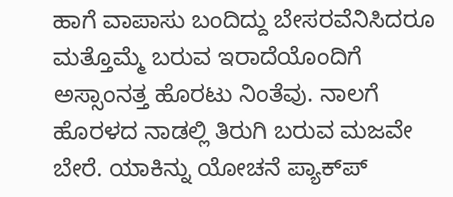ಹಾಗೆ ವಾಪಾಸು ಬಂದಿದ್ದು ಬೇಸರವೆನಿಸಿದರೂ ಮತ್ತೊಮ್ಮೆ ಬರುವ ಇರಾದೆಯೊಂದಿಗೆ ಅಸ್ಸಾಂನತ್ತ ಹೊರಟು ನಿಂತೆವು. ನಾಲಗೆ ಹೊರಳದ ನಾಡಲ್ಲಿ ತಿರುಗಿ ಬರುವ ಮಜವೇ ಬೇರೆ. ಯಾಕಿನ್ನು ಯೋಚನೆ ಪ್ಯಾಕ್‌ಪ್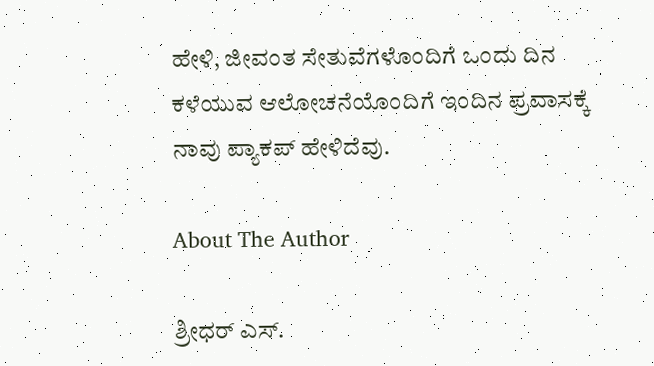ಹೇಳಿ, ಜೀವಂತ ಸೇತುವೆಗಳೊಂದಿಗೆ ಒಂದು ದಿನ ಕಳೆಯುವ ಆಲೋಚನೆಯೊಂದಿಗೆ ಇಂದಿನ ಪ್ರವಾಸಕ್ಕೆ ನಾವು ಪ್ಯಾಕಪ್ ಹೇಳಿದೆವು.

About The Author

ಶ್ರೀಧರ್‌ ಎಸ್.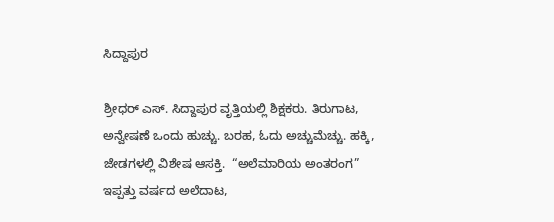ಸಿದ್ದಾಪುರ

ಶ್ರೀಧರ್‌ ಎಸ್. ಸಿದ್ದಾಪುರ ವೃತ್ತಿಯಲ್ಲಿ ಶಿಕ್ಷಕರು. ತಿರುಗಾಟ, ಅನ್ವೇಷಣೆ ಒಂದು ಹುಚ್ಚು. ಬರಹ, ಓದು ಅಚ್ಚುಮೆಚ್ಚು. ಹಕ್ಕಿ, ಜೇಡಗಳಲ್ಲಿ ವಿಶೇಷ ಆಸಕ್ತಿ.  “ಅಲೆಮಾರಿಯ ಅಂತರಂಗ” ಇಪ್ಪತ್ತು ವರ್ಷದ ಅಲೆದಾಟ,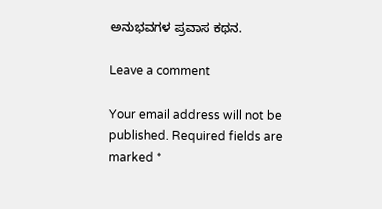ಅನುಭವಗಳ ಪ್ರವಾಸ ಕಥನ.

Leave a comment

Your email address will not be published. Required fields are marked *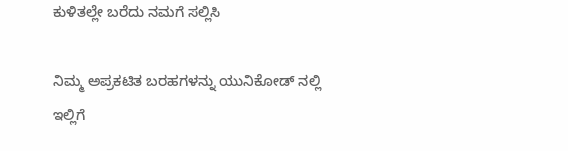ಕುಳಿತಲ್ಲೇ ಬರೆದು ನಮಗೆ ಸಲ್ಲಿಸಿ

ನಿಮ್ಮ ಅಪ್ರಕಟಿತ ಬರಹಗಳನ್ನು ಯುನಿಕೋಡ್ ನಲ್ಲಿ ಇಲ್ಲಿಗೆ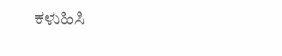ಕಳುಹಿಸಿ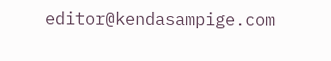editor@kendasampige.com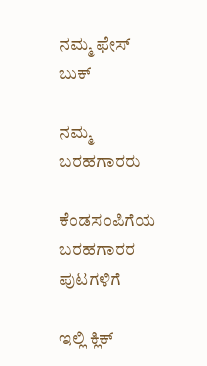ನಮ್ಮ ಫೇಸ್ ಬುಕ್

ನಮ್ಮ ಬರಹಗಾರರು

ಕೆಂಡಸಂಪಿಗೆಯ ಬರಹಗಾರರ ಪುಟಗಳಿಗೆ

ಇಲ್ಲಿ ಕ್ಲಿಕ್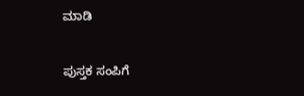ಮಾಡಿ

ಪುಸ್ತಕ ಸಂಪಿಗೆ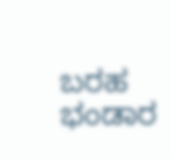ಬರಹ ಭಂಡಾರ